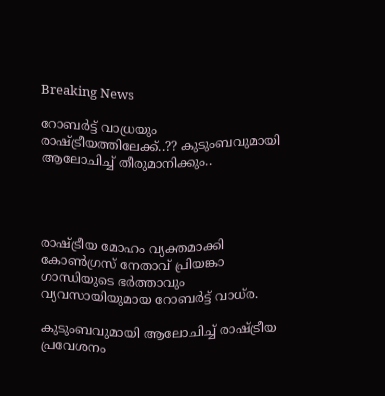Breaking News

റോബര്‍ട്ട് വാധ്രയും രാഷ്ട്രീയത്തിലേക്ക്..?? കുടുംബവുമായി ആലോചിച്ച്‌ തീരുമാനിക്കും..




രാഷ്ട്രീയ മോഹം വ്യക്തമാക്കി കോണ്‍ഗ്രസ് നേതാവ് പ്രിയങ്കാ ഗാന്ധിയുടെ ഭര്‍ത്താവും വ്യവസായിയുമായ റോബര്‍ട്ട് വാധ്‌ര.

കുടുംബവുമായി ആലോചിച്ച്‌ രാഷ്ട്രീയ പ്രവേശനം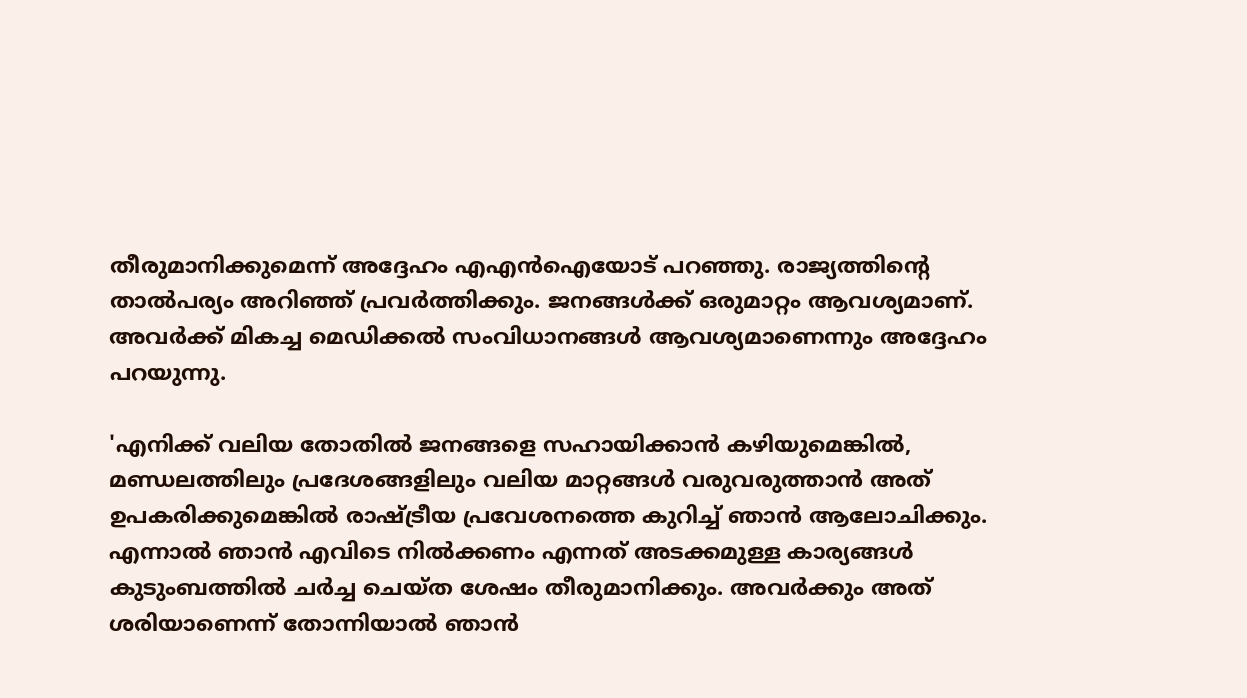തീരുമാനിക്കുമെന്ന് അദ്ദേഹം എഎന്‍ഐയോട് പറഞ്ഞു. രാജ്യത്തിന്റെ താല്‍പര്യം അറിഞ്ഞ് പ്രവര്‍ത്തിക്കും. ജനങ്ങള്‍ക്ക് ഒരുമാറ്റം ആവശ്യമാണ്. അവര്‍ക്ക് മികച്ച മെഡിക്കല്‍ സംവിധാനങ്ങള്‍ ആവശ്യമാണെന്നും അദ്ദേഹം പറയുന്നു.

'എനിക്ക് വലിയ തോതില്‍ ജനങ്ങളെ സഹായിക്കാന്‍ കഴിയുമെങ്കില്‍, മണ്ഡലത്തിലും പ്രദേശങ്ങളിലും വലിയ മാറ്റങ്ങള്‍ വരുവരുത്താന്‍ അത് ഉപകരിക്കുമെങ്കില്‍ രാഷ്ട്രീയ പ്രവേശനത്തെ കുറിച്ച്‌ ഞാന്‍ ആലോചിക്കും. എന്നാല്‍ ഞാന്‍ എവിടെ നില്‍ക്കണം എന്നത് അടക്കമുള്ള കാര്യങ്ങള്‍ കുടുംബത്തില്‍ ചര്‍ച്ച ചെയ്ത ശേഷം തീരുമാനിക്കും. അവര്‍ക്കും അത് ശരിയാണെന്ന് തോന്നിയാല്‍ ഞാന്‍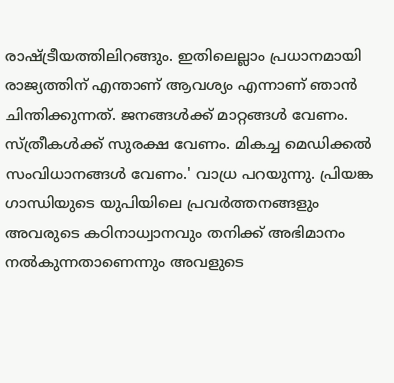രാഷ്ട്രീയത്തിലിറങ്ങും. ഇതിലെല്ലാം പ്രധാനമായി രാജ്യത്തിന് എന്താണ് ആവശ്യം എന്നാണ് ഞാന്‍ ചിന്തിക്കുന്നത്. ജനങ്ങള്‍ക്ക് മാറ്റങ്ങള്‍ വേണം. സ്ത്രീകള്‍ക്ക് സുരക്ഷ വേണം. മികച്ച മെഡിക്കല്‍ സംവിധാനങ്ങള്‍ വേണം.' വാധ്ര പറയുന്നു. പ്രിയങ്ക ഗാന്ധിയുടെ യുപിയിലെ പ്രവര്‍ത്തനങ്ങളും അവരുടെ കഠിനാധ്വാനവും തനിക്ക് അഭിമാനം നല്‍കുന്നതാണെന്നും അവളുടെ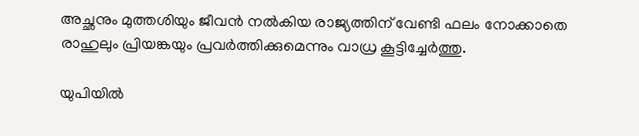അച്ഛനും മുത്തശിയും ജീവന്‍ നല്‍കിയ രാജ്യത്തിന് വേണ്ടി ഫലം നോക്കാതെ രാഹുലും പ്രിയങ്കയും പ്രവര്‍ത്തിക്കുമെന്നും വാധ്ര കൂട്ടിച്ചേര്‍ത്തു.

യുപിയില്‍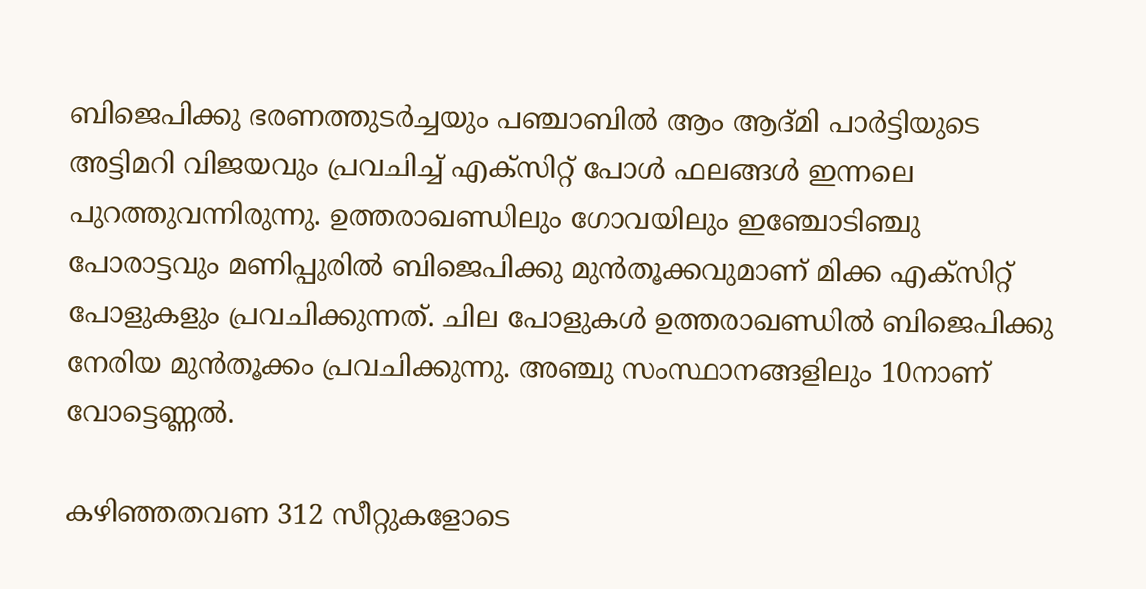ബിജെപിക്കു ഭരണത്തുടര്‍ച്ചയും പഞ്ചാബില്‍ ആം ആദ്മി പാര്‍ട്ടിയുടെ അട്ടിമറി വിജയവും പ്രവചിച്ച്‌ എക്സിറ്റ് പോള്‍ ഫലങ്ങള്‍ ഇന്നലെ പുറത്തുവന്നിരുന്നു. ഉത്തരാഖണ്ഡിലും ഗോവയിലും ഇഞ്ചോടിഞ്ചു പോരാട്ടവും മണിപ്പുരില്‍ ബിജെപിക്കു മുന്‍തൂക്കവുമാണ് മിക്ക എക്സിറ്റ് പോളുകളും പ്രവചിക്കുന്നത്. ചില പോളുകള്‍ ഉത്തരാഖണ്ഡില്‍ ബിജെപിക്കു നേരിയ മുന്‍തൂക്കം പ്രവചിക്കുന്നു. അഞ്ചു സംസ്ഥാനങ്ങളിലും 10നാണ് വോട്ടെണ്ണല്‍.

കഴിഞ്ഞതവണ 312 സീറ്റുകളോടെ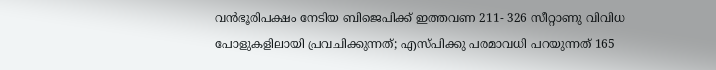വന്‍ഭൂരിപക്ഷം നേടിയ ബിജെപിക്ക് ഇത്തവണ 211- 326 സീറ്റാണു വിവിധ പോളുകളിലായി പ്രവചിക്കുന്നത്; എസ്പിക്കു പരമാവധി പറയുന്നത് 165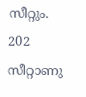സീറ്റും. 202 സീറ്റാണു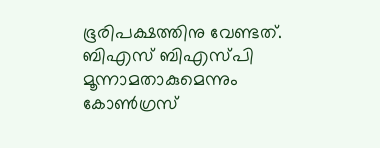ഭൂരിപക്ഷത്തിനു വേണ്ടത്. ബിഎസ് ബിഎസ്പി മൂന്നാമതാകുമെന്നും കോണ്‍ഗ്രസ്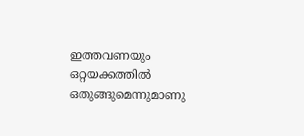ഇത്തവണയും ഒറ്റയക്കത്തില്‍ ഒതുങ്ങുമെന്നുമാണു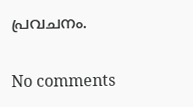പ്രവചനം.

No comments